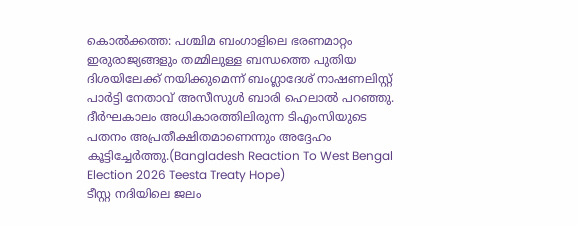കൊൽക്കത്ത: പശ്ചിമ ബംഗാളിലെ ഭരണമാറ്റം ഇരുരാജ്യങ്ങളും തമ്മിലുള്ള ബന്ധത്തെ പുതിയ ദിശയിലേക്ക് നയിക്കുമെന്ന് ബംഗ്ലാദേശ് നാഷണലിസ്റ്റ് പാർട്ടി നേതാവ് അസീസുൾ ബാരി ഹെലാൽ പറഞ്ഞു. ദീർഘകാലം അധികാരത്തിലിരുന്ന ടിഎംസിയുടെ പതനം അപ്രതീക്ഷിതമാണെന്നും അദ്ദേഹം കൂട്ടിച്ചേർത്തു.(Bangladesh Reaction To West Bengal Election 2026 Teesta Treaty Hope)
ടീസ്റ്റ നദിയിലെ ജലം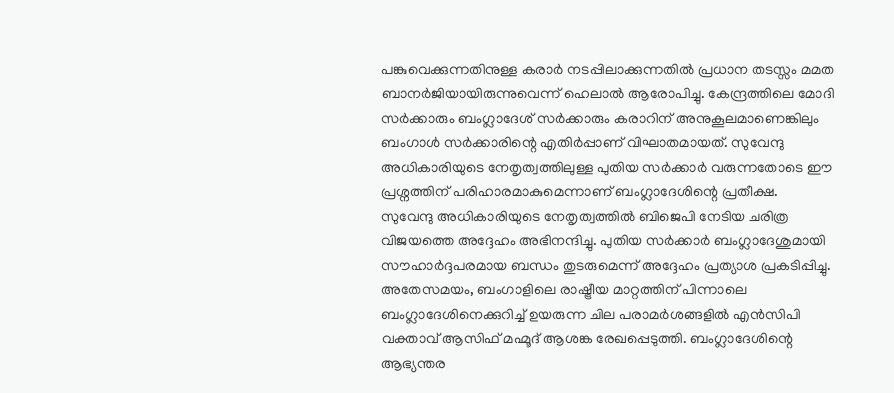പങ്കുവെക്കുന്നതിനുള്ള കരാർ നടപ്പിലാക്കുന്നതിൽ പ്രധാന തടസ്സം മമത ബാനർജിയായിരുന്നുവെന്ന് ഹെലാൽ ആരോപിച്ചു. കേന്ദ്രത്തിലെ മോദി സർക്കാരും ബംഗ്ലാദേശ് സർക്കാരും കരാറിന് അനുകൂലമാണെങ്കിലും ബംഗാൾ സർക്കാരിന്റെ എതിർപ്പാണ് വിഘാതമായത്. സുവേന്ദു അധികാരിയുടെ നേതൃത്വത്തിലുള്ള പുതിയ സർക്കാർ വരുന്നതോടെ ഈ പ്രശ്നത്തിന് പരിഹാരമാകുമെന്നാണ് ബംഗ്ലാദേശിന്റെ പ്രതീക്ഷ.
സുവേന്ദു അധികാരിയുടെ നേതൃത്വത്തിൽ ബിജെപി നേടിയ ചരിത്ര വിജയത്തെ അദ്ദേഹം അഭിനന്ദിച്ചു. പുതിയ സർക്കാർ ബംഗ്ലാദേശുമായി സൗഹാർദ്ദപരമായ ബന്ധം തുടരുമെന്ന് അദ്ദേഹം പ്രത്യാശ പ്രകടിപ്പിച്ചു. അതേസമയം, ബംഗാളിലെ രാഷ്ട്രീയ മാറ്റത്തിന് പിന്നാലെ ബംഗ്ലാദേശിനെക്കുറിച്ച് ഉയരുന്ന ചില പരാമർശങ്ങളിൽ എൻസിപി വക്താവ് ആസിഫ് മഹ്മൂദ് ആശങ്ക രേഖപ്പെടുത്തി. ബംഗ്ലാദേശിന്റെ ആഭ്യന്തര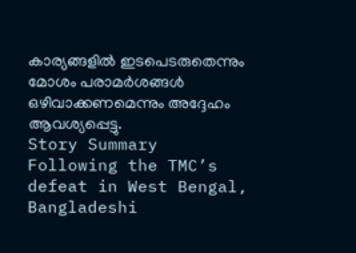കാര്യങ്ങളിൽ ഇടപെടരുതെന്നും മോശം പരാമർശങ്ങൾ ഒഴിവാക്കണമെന്നും അദ്ദേഹം ആവശ്യപ്പെട്ടു.
Story Summary
Following the TMC’s defeat in West Bengal, Bangladeshi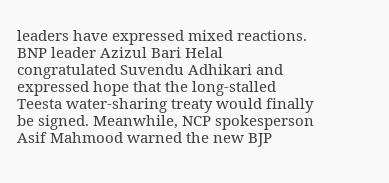leaders have expressed mixed reactions. BNP leader Azizul Bari Helal congratulated Suvendu Adhikari and expressed hope that the long-stalled Teesta water-sharing treaty would finally be signed. Meanwhile, NCP spokesperson Asif Mahmood warned the new BJP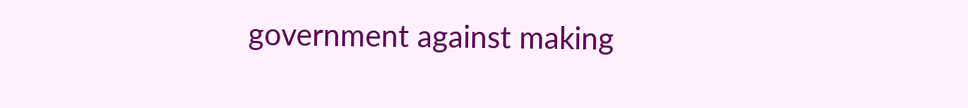government against making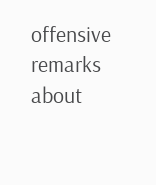offensive remarks about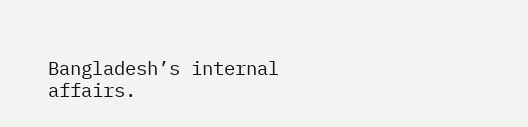Bangladesh’s internal affairs.